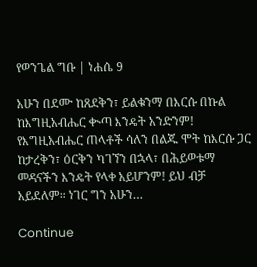የወንጌል ግቡ | ነሐሴ 9

አሁን በደሙ ከጸደቅን፣ ይልቁንማ በእርሱ በኩል ከእግዚአብሔር ቊጣ እንዴት አንድንም! የእግዚአብሔር ጠላቶች ሳለን በልጁ ሞት ከእርሱ ጋር ከታረቅን፣ ዕርቅን ካገኘን በኋላ፣ በሕይወቱማ መዳናችን እንዴት የላቀ አይሆንም! ይህ ብቻ አይደለም። ነገር ግን አሁን…

Continue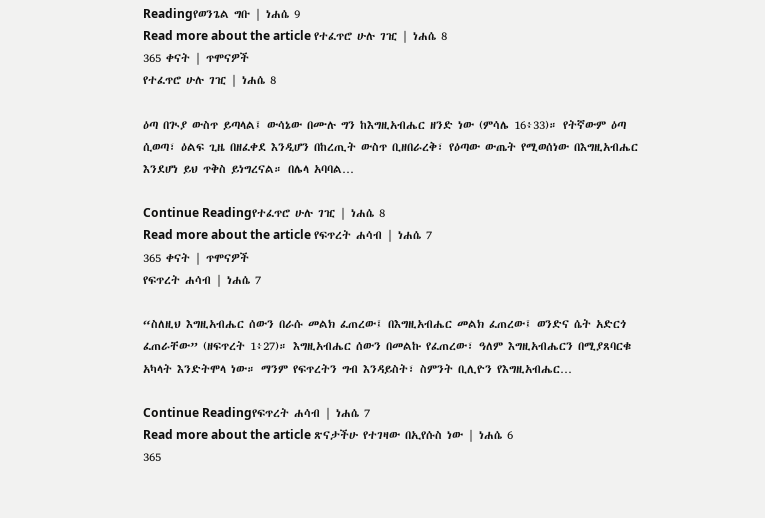Readingየወንጌል ግቡ | ነሐሴ 9
Read more about the article የተፈጥሮ ሁሉ ገዢ | ነሐሴ 8
365 ቀናት | ጥሞናዎች
የተፈጥሮ ሁሉ ገዢ | ነሐሴ 8

ዕጣ በጒያ ውስጥ ይጣላል፤ ውሳኔው በሙሉ ግን ከእግዚአብሔር ዘንድ ነው (ምሳሌ 16፥33)። የትኛውም ዕጣ ሲወጣ፣ ዕልፍ ጊዜ በዘፈቀደ እንዲሆን በከረጢት ውስጥ ቢዘበራረቅ፣ የዕጣው ውጤት የሚወሰነው በእግዚአብሔር እንደሆነ ይህ ጥቅስ ይነግረናል። በሌላ አባባል…

Continue Readingየተፈጥሮ ሁሉ ገዢ | ነሐሴ 8
Read more about the article የፍጥረት ሐሳብ | ነሐሴ 7
365 ቀናት | ጥሞናዎች
የፍጥረት ሐሳብ | ነሐሴ 7

“ስለዚህ እግዚአብሔር ሰውን በራሱ መልክ ፈጠረው፤ በእግዚአብሔር መልክ ፈጠረው፤ ወንድና ሴት አድርጎ ፈጠራቸው” (ዘፍጥረት 1፥27)። እግዚአብሔር ሰውን በመልኩ የፈጠረው፣ ዓለም እግዚአብሔርን በሚያጸባርቁ አካላት እንድትሞላ ነው። ማንም የፍጥረትን ግብ እንዳይስት፣ ስምንት ቢሊዮን የእግዚአብሔር…

Continue Readingየፍጥረት ሐሳብ | ነሐሴ 7
Read more about the article ጽናታችሁ የተገዛው በኢየሱስ ነው | ነሐሴ 6
365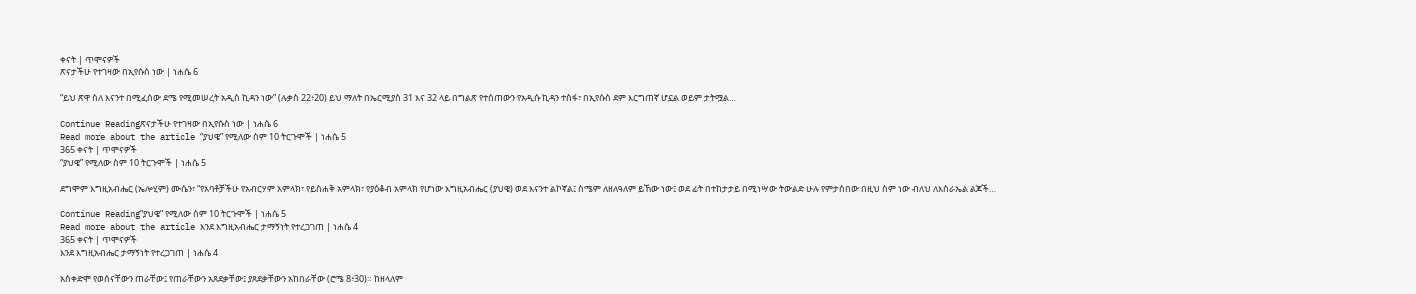ቀናት | ጥሞናዎች
ጽናታችሁ የተገዛው በኢየሱስ ነው | ነሐሴ 6

“ይህ ጽዋ ስለ እናንተ በሚፈሰው ደሜ የሚመሠረት አዲስ ኪዳን ነው” (ሉቃስ 22፥20) ይህ ማለት በኤርሚያስ 31 እና 32 ላይ በግልጽ የተሰጠውን የአዲሱ ኪዳን ተስፋ፣ በኢየሱስ ደም እርግጠኛ ሆኗል ወይም ታትሟል…

Continue Readingጽናታችሁ የተገዛው በኢየሱስ ነው | ነሐሴ 6
Read more about the article “ያህዌ” የሚለው ስም 10 ትርጉሞች | ነሐሴ 5
365 ቀናት | ጥሞናዎች
“ያህዌ” የሚለው ስም 10 ትርጉሞች | ነሐሴ 5

ደግሞም እግዚአብሔር (ኤሎሂም) ሙሴን፣ “የአባቶቻችሁ የአብርሃም አምላክ፣ የይስሐቅ አምላክ፣ የያዕቆብ አምላክ የሆነው እግዚአብሔር (ያህዌ) ወደ እናንተ ልኮኛል፤ ስሜም ለዘለዓለም ይኸው ነው፤ ወደ ፊት በተከታታይ በሚነሣው ትውልድ ሁሉ የምታሰበው በዚህ ስም ነው ብለህ ለእስራኤል ልጆች…

Continue Reading“ያህዌ” የሚለው ስም 10 ትርጉሞች | ነሐሴ 5
Read more about the article እንደ እግዚአብሔር ታማኝነት የተረጋገጠ | ነሐሴ 4
365 ቀናት | ጥሞናዎች
እንደ እግዚአብሔር ታማኝነት የተረጋገጠ | ነሐሴ 4

አስቀድሞ የወሰናቸውን ጠራቸው፤ የጠራቸውን አጸደቃቸው፤ ያጸደቃቸውን አከበራቸው (ሮሜ 8፥30)። ከዘላለም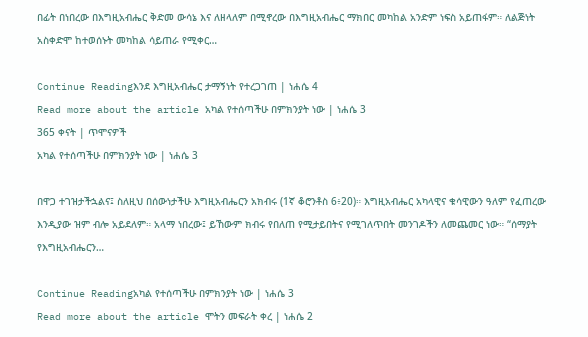በፊት በነበረው በእግዚአብሔር ቅድመ ውሳኔ እና ለዘላለም በሚኖረው በእግዚአብሔር ማክበር መካከል አንድም ነፍስ አይጠፋም። ለልጅነት አስቀድሞ ከተወሰኑት መካከል ሳይጠራ የሚቀር…

Continue Readingእንደ እግዚአብሔር ታማኝነት የተረጋገጠ | ነሐሴ 4
Read more about the article አካል የተሰጣችሁ በምክንያት ነው | ነሐሴ 3
365 ቀናት | ጥሞናዎች
አካል የተሰጣችሁ በምክንያት ነው | ነሐሴ 3

በዋጋ ተገዝታችኋልና፤ ስለዚህ በሰውነታችሁ እግዚአብሔርን አክብሩ (1ኛ ቆሮንቶስ 6፥20)። እግዚአብሔር አካላዊና ቁሳዊውን ዓለም የፈጠረው እንዲያው ዝም ብሎ አይደለም። አላማ ነበረው፤ ይኸውም ክብሩ የበለጠ የሚታይበትና የሚገለጥበት መንገዶችን ለመጨመር ነው። “ሰማያት የእግዚአብሔርን…

Continue Readingአካል የተሰጣችሁ በምክንያት ነው | ነሐሴ 3
Read more about the article ሞትን መፍራት ቀረ | ነሐሴ 2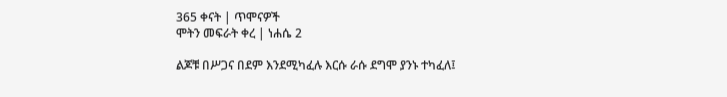365 ቀናት | ጥሞናዎች
ሞትን መፍራት ቀረ | ነሐሴ 2

ልጆቹ በሥጋና በደም እንደሚካፈሉ እርሱ ራሱ ደግሞ ያንኑ ተካፈለ፤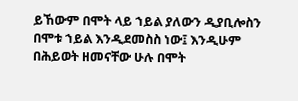ይኸውም በሞት ላይ ኀይል ያለውን ዲያቢሎስን በሞቱ ኀይል እንዲደመስስ ነው፤ እንዲሁም በሕይወት ዘመናቸው ሁሉ በሞት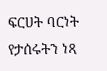ፍርሀት ባርነት የታሰሩትን ነጻ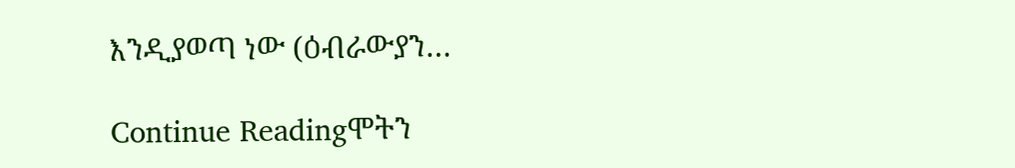እንዲያወጣ ነው (ዕብራውያን…

Continue Readingሞትን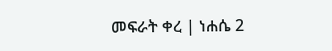መፍራት ቀረ | ነሐሴ 2